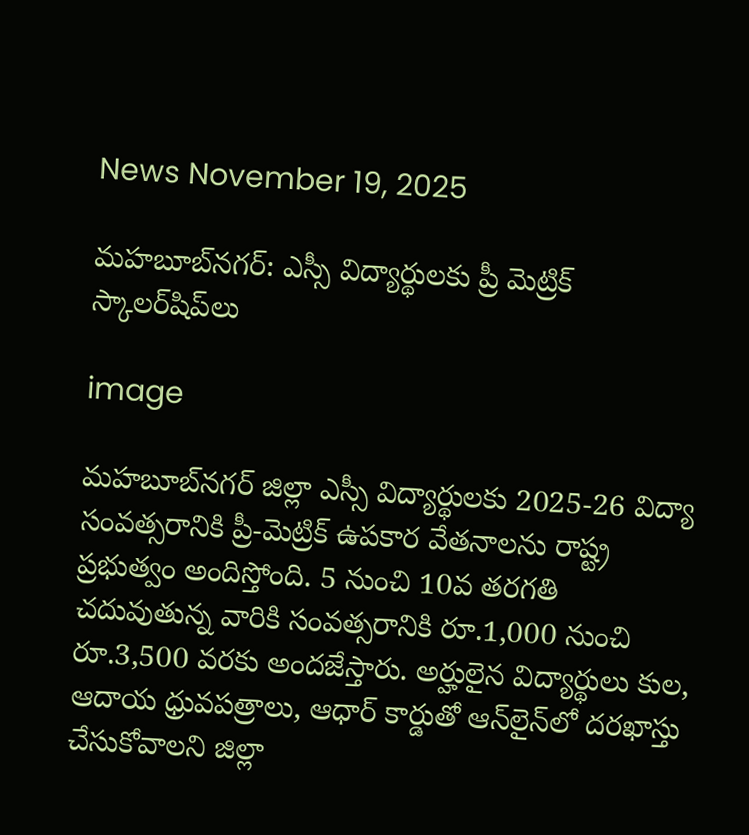News November 19, 2025

మహబూబ్‌నగర్: ఎస్సీ విద్యార్థులకు ప్రీ మెట్రిక్ స్కాలర్‌షిప్‌లు

image

మహబూబ్‌నగర్ జిల్లా ఎస్సీ విద్యార్థులకు 2025-26 విద్యా సంవత్సరానికి ప్రీ-మెట్రిక్ ఉపకార వేతనాలను రాష్ట్ర ప్రభుత్వం అందిస్తోంది. 5 నుంచి 10వ తరగతి చదువుతున్న వారికి సంవత్సరానికి రూ.1,000 నుంచి రూ.3,500 వరకు అందజేస్తారు. అర్హులైన విద్యార్థులు కుల, ఆదాయ ధ్రువపత్రాలు, ఆధార్‌ కార్డుతో ఆన్‌లైన్‌లో దరఖాస్తు చేసుకోవాలని జిల్లా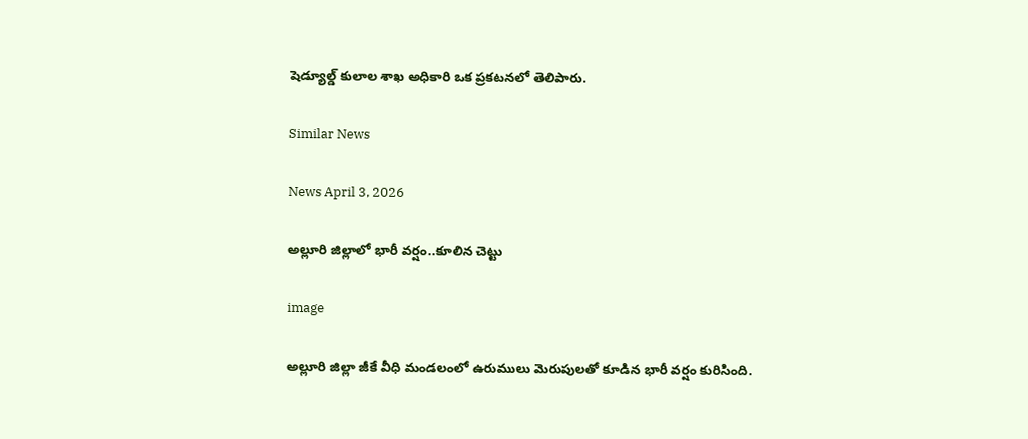షెడ్యూల్డ్ కులాల శాఖ అధికారి ఒక ప్రకటనలో తెలిపారు.

Similar News

News April 3, 2026

అల్లూరి జిల్లాలో భారీ వర్షం..కూలిన చెట్టు

image

అల్లూరి జిల్లా జీకే వీధి మండలంలో ఉరుములు మెరుపులతో కూడిన భారీ వర్షం కురిసింది.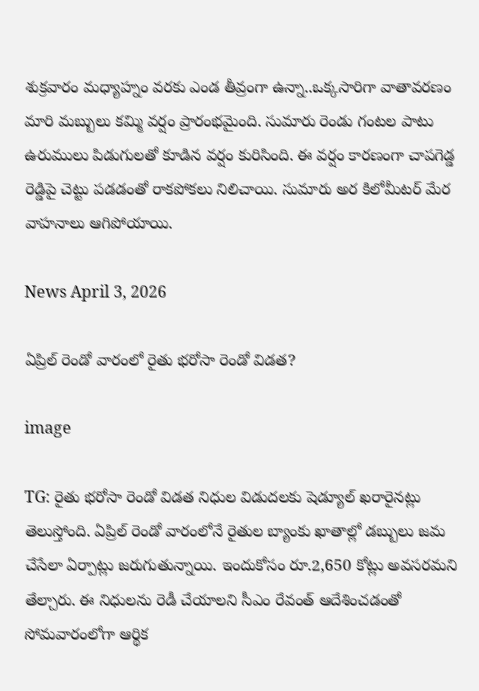శుక్రవారం మధ్యాహ్నం వరకు ఎండ తీవ్రంగా ఉన్నా..ఒక్కసారిగా వాతావరణం మారి మబ్బులు కమ్మి వర్షం ప్రారంభమైంది. సుమారు రెండు గంటల పాటు ఉరుములు పిడుగులతో కూడిన వర్షం కురిసింది. ఈ వర్షం కారణంగా చాపగెడ్డ రెడ్డిపై చెట్టు పడడంతో రాకపోకలు నిలిచాయి. సుమారు అర కిలోమీటర్ మేర వాహనాలు ఆగిపోయాయి.

News April 3, 2026

ఏప్రిల్ రెండో వారంలో రైతు భరోసా రెండో విడత?

image

TG: రైతు భరోసా రెండో విడత నిధుల విడుదలకు షెడ్యూల్ ఖరారైనట్లు తెలుస్తోంది. ఏప్రిల్ రెండో వారంలోనే రైతుల బ్యాంకు ఖాతాల్లో డబ్బులు జమ చేసేలా ఏర్పాట్లు జరుగుతున్నాయి. ఇందుకోసం రూ.2,650 కోట్లు అవసరమని తేల్చారు. ఈ నిధులను రెడీ చేయాలని సీఎం రేవంత్ ఆదేశించడంతో సోమవారంలోగా ఆర్థిక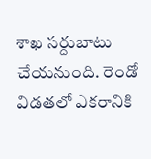శాఖ సర్దుబాటు చేయనుంది. రెండో విడతలో ఎకరానికి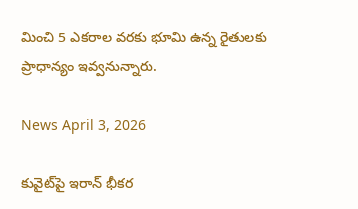మించి 5 ఎకరాల వరకు భూమి ఉన్న రైతులకు ప్రాధాన్యం ఇవ్వనున్నారు.

News April 3, 2026

కువైట్‌పై ఇరాన్ భీకర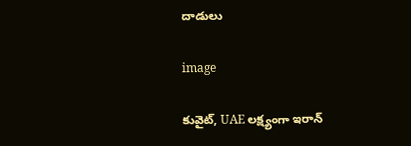దాడులు

image

కువైట్, UAE లక్ష్యంగా ఇరాన్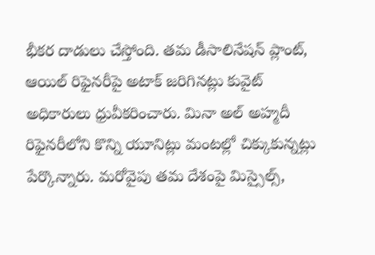భీకర దాడులు చేస్తోంది. తమ డీసాలినేషన్ ప్లాంట్, ఆయిల్ రిఫైనరీపై అటాక్ జరిగినట్లు కువైట్ అధికారులు ధ్రువీకరించారు. మినా అల్ అహ్మదీ రిఫైనరీలోని కొన్ని యూనిట్లు మంటల్లో చిక్కుకున్నట్లు పేర్కొన్నారు. మరోవైపు తమ దేశంపై మిస్సైల్స్,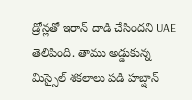డ్రోన్లతో ఇరాన్ దాడి చేసిందని UAE తెలిపింది. తాము అడ్డుకున్న మిస్సైల్ శకలాలు పడి హబ్షాన్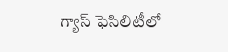గ్యాస్ ఫెసిలిటీలో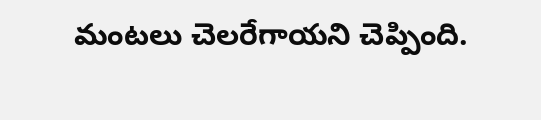మంటలు చెలరేగాయని చెప్పింది.